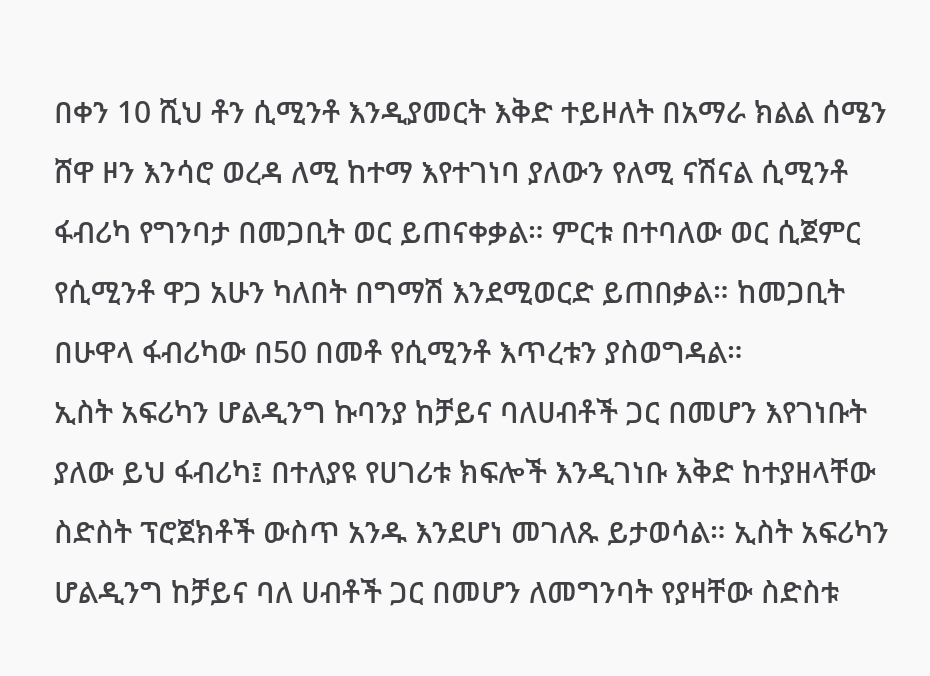በቀን 10 ሺህ ቶን ሲሚንቶ እንዲያመርት እቅድ ተይዞለት በአማራ ክልል ሰሜን ሸዋ ዞን እንሳሮ ወረዳ ለሚ ከተማ እየተገነባ ያለውን የለሚ ናሽናል ሲሚንቶ ፋብሪካ የግንባታ በመጋቢት ወር ይጠናቀቃል። ምርቱ በተባለው ወር ሲጀምር የሲሚንቶ ዋጋ አሁን ካለበት በግማሽ እንደሚወርድ ይጠበቃል። ከመጋቢት በሁዋላ ፋብሪካው በ50 በመቶ የሲሚንቶ እጥረቱን ያስወግዳል።
ኢስት አፍሪካን ሆልዲንግ ኩባንያ ከቻይና ባለሀብቶች ጋር በመሆን እየገነቡት ያለው ይህ ፋብሪካ፤ በተለያዩ የሀገሪቱ ክፍሎች እንዲገነቡ እቅድ ከተያዘላቸው ስድስት ፕሮጀክቶች ውስጥ አንዱ እንደሆነ መገለጹ ይታወሳል። ኢስት አፍሪካን ሆልዲንግ ከቻይና ባለ ሀብቶች ጋር በመሆን ለመግንባት የያዛቸው ስድስቱ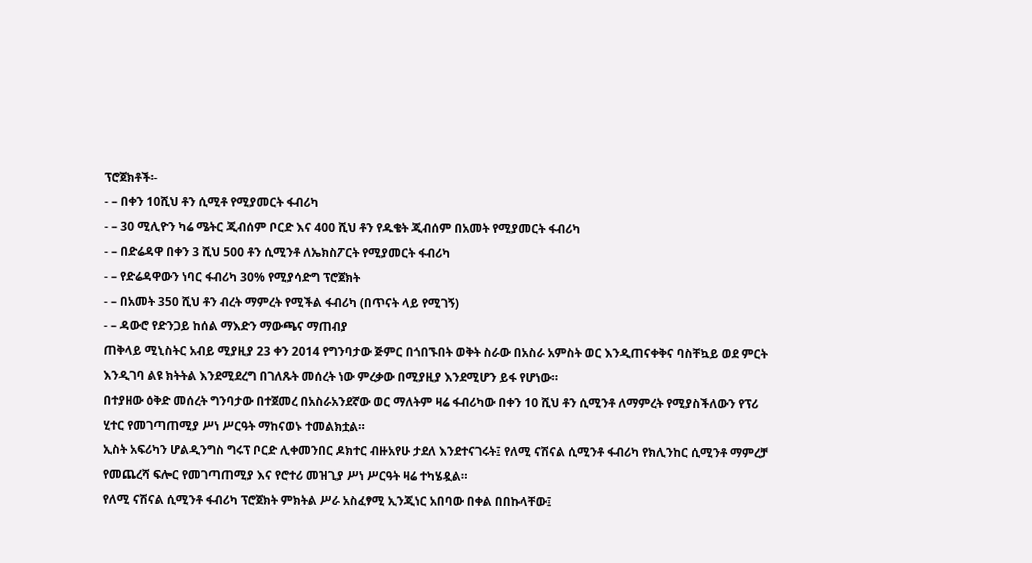ፕሮጀክቶች፡-
- – በቀን 10ሺህ ቶን ሲሚቶ የሚያመርት ፋብሪካ
- – 30 ሚሊዮን ካሬ ሜትር ጂብሰም ቦርድ እና 400 ሺህ ቶን የዱቄት ጂብሰም በአመት የሚያመርት ፋብሪካ
- – በድሬዳዋ በቀን 3 ሺህ 500 ቶን ሲሚንቶ ለኤክስፖርት የሚያመርት ፋብሪካ
- – የድሬዳዋውን ነባር ፋብሪካ 30% የሚያሳድግ ፕሮጀክት
- – በአመት 350 ሺህ ቶን ብረት ማምረት የሚችል ፋብሪካ (በጥናት ላይ የሚገኝ)
- – ዳውሮ የድንጋይ ከሰል ማእድን ማውጫና ማጠብያ
ጠቅላይ ሚኒስትር አብይ ሚያዚያ 23 ቀን 2014 የግንባታው ጅምር በጎበኙበት ወቅት ስራው በአስራ አምስት ወር እንዲጠናቀቅና ባስቸኳይ ወደ ምርት እንዲገባ ልዩ ክትትል እንደሚደረግ በገለጹት መሰረት ነው ምረቃው በሚያዚያ እንደሚሆን ይፋ የሆነው።
በተያዘው ዕቅድ መሰረት ግንባታው በተጀመረ በአስራአንደኛው ወር ማለትም ዛሬ ፋብሪካው በቀን 10 ሺህ ቶን ሲሚንቶ ለማምረት የሚያስችለውን የፕሪ ሂተር የመገጣጠሚያ ሥነ ሥርዓት ማከናወኑ ተመልክቷል።
ኢስት አፍሪካን ሆልዲንግስ ግሩፕ ቦርድ ሊቀመንበር ዶክተር ብዙአየሁ ታደለ እንደተናገሩት፤ የለሚ ናሽናል ሲሚንቶ ፋብሪካ የክሊንከር ሲሚንቶ ማምረቻ የመጨረሻ ፍሎር የመገጣጠሚያ እና የሮተሪ መዝጊያ ሥነ ሥርዓት ዛሬ ተካሄዷል።
የለሚ ናሽናል ሲሚንቶ ፋብሪካ ፕሮጀክት ምክትል ሥራ አስፈፃሚ ኢንጂነር አበባው በቀል በበኩላቸው፤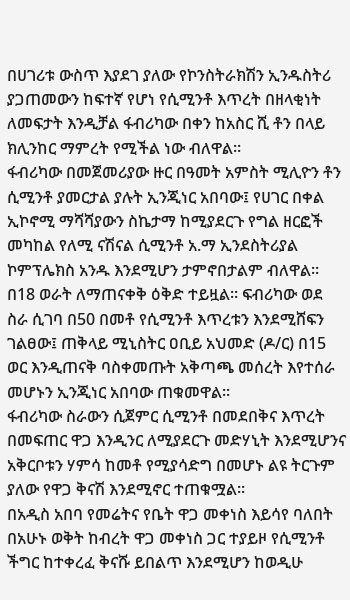በሀገሪቱ ውስጥ እያደገ ያለው የኮንስትራክሽን ኢንዱስትሪ ያጋጠመውን ከፍተኛ የሆነ የሲሚንቶ እጥረት በዘላቂነት ለመፍታት እንዲቻል ፋብሪካው በቀን ከአስር ሺ ቶን በላይ ክሊንከር ማምረት የሚችል ነው ብለዋል።
ፋብሪካው በመጀመሪያው ዙር በዓመት አምስት ሚሊዮን ቶን ሲሚንቶ ያመርታል ያሉት ኢንጂነር አበባው፤ የሀገር በቀል ኢኮኖሚ ማሻሻያውን ስኬታማ ከሚያደርጉ የግል ዘርፎች መካከል የለሚ ናሽናል ሲሚንቶ አ.ማ ኢንደስትሪያል ኮምፕሌክስ አንዱ እንደሚሆን ታምኖበታልም ብለዋል።
በ18 ወራት ለማጠናቀቅ ዕቅድ ተይዟል። ፍብሪካው ወደ ስራ ሲገባ በ50 በመቶ የሲሚንቶ እጥረቱን እንደሚሸፍን ገልፀው፤ ጠቅላይ ሚኒስትር ዐቢይ አህመድ (ዶ/ር) በ15 ወር እንዲጠናቅ ባስቀመጡት አቅጣጫ መሰረት እየተሰራ መሆኑን ኢንጂነር አበባው ጠቁመዋል።
ፋብሪካው ስራውን ሲጀምር ሲሚንቶ በመደበቅና እጥረት በመፍጠር ዋጋ እንዲንር ለሚያደርጉ መድሃኒት እንደሚሆንና አቅርቦቱን ሃምሳ ከመቶ የሚያሳድግ በመሆኑ ልዩ ትርጉም ያለው የዋጋ ቅናሽ እንደሚኖር ተጠቁሟል።
በአዲስ አበባ የመሬትና የቤት ዋጋ መቀነስ እይሳየ ባለበት በአሁኑ ወቅት ከብረት ዋጋ መቀነስ ጋር ተያይዞ የሲሚንቶ ችግር ከተቀረፈ ቅናሹ ይበልጥ እንደሚሆን ከወዲሁ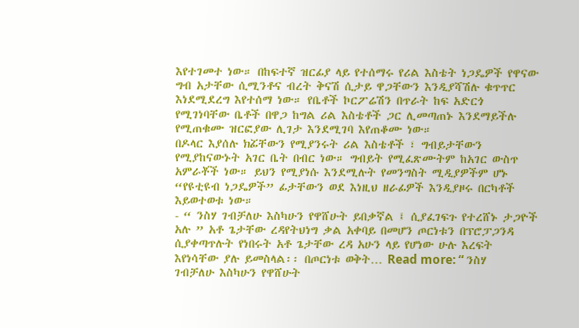እየተገመተ ነው። በከፍተኛ ዝርፊያ ላይ የተሰማሩ የሪል እስቴት ነጋዴዎች የዋናው ግብ አታቸው ሲሚንቶና ብረት ቅናሽ ሲታይ ዋጋቸውን እንዲያሻሽሉ ቁጥጥር እነደሚደረግ እየተሰማ ነው። የቤቶች ኮርፖሬሽን በጥራት ከፍ አድርጎ የሚገነባቸው ቤቶች በዋጋ ከግል ሪል እስቴቶች ጋር ሊመጣጠኑ እንደማይችሉ የሚጠቁሙ ዝርፎያው ሊገታ እንደሚገባ እየጠቆሙ ነው።
በዶላር እያሰሉ ክፚቸውን የሚያንሩት ሪል እስቴቶች ፣ ግብይታቸውን የሚያከናውኑት አገር ቤት በብር ነው። ግብይት የሚፈጽሙትም ከአገር ውስጥ አምራቾች ነው። ይህን የሚያነሱ እንደሚሉት የመንግስት ሚዲያዎችም ሆኑ “የዩቲዩብ ነጋዴዎች” ፊታቸውን ወደ እነዚህ ዘራፊዎች እንዲያዞሩ በርካቶች እይወተወቱ ነው።
- “ ንስሃ ገብቻለሁ እስካሁን የዋሸሁት ይበቃኛል ፤ ሲያፈገፍጉ የተረሸኑ ታጋዮች አሉ ” አቶ ጌታቸው ረዳየትህነግ ቃል አቀባይ በመሆን ጦርነቱን በፕሮፓጋንዳ ሲያቀጣጥሉት የነበሩት አቶ ጌታቸው ረዳ አሁን ላይ የሆነው ሁሉ እረፍት እየነሳቸው ያሉ ይመስላል፡፡ በጦርነቱ ወቅት… Read more: “ ንስሃ ገብቻለሁ እስካሁን የዋሸሁት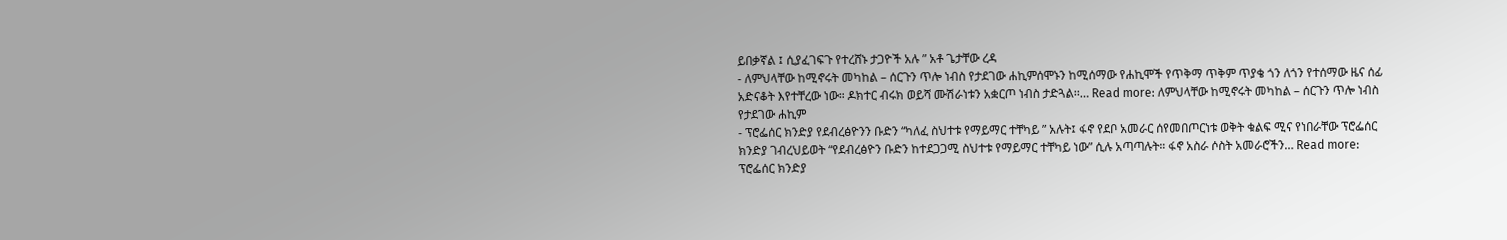ይበቃኛል ፤ ሲያፈገፍጉ የተረሸኑ ታጋዮች አሉ ” አቶ ጌታቸው ረዳ
- ለምህላቸው ከሚኖሩት መካከል – ሰርጉን ጥሎ ነብስ የታደገው ሐኪምሰሞኑን ከሚሰማው የሐኪሞች የጥቅማ ጥቅም ጥያቄ ጎን ለጎን የተሰማው ዜና ሰፊ አድናቆት እየተቸረው ነው። ዶክተር ብሩክ ወይሻ ሙሽራነቱን አቋርጦ ነብስ ታድጓል፡፡… Read more: ለምህላቸው ከሚኖሩት መካከል – ሰርጉን ጥሎ ነብስ የታደገው ሐኪም
- ፕሮፌሰር ክንድያ የደብረፅዮንን ቡድን “ካለፈ ስህተቱ የማይማር ተቸካይ ” አሉት፤ ፋኖ የደቦ አመራር ሰየመበጦርነቱ ወቅት ቁልፍ ሚና የነበራቸው ፕሮፌሰር ክንድያ ገብረህይወት “የደብረፅዮን ቡድን ከተደጋጋሚ ስህተቱ የማይማር ተቸካይ ነው” ሲሉ አጣጣሉት። ፋኖ አስራ ሶስት አመራሮችን… Read more: ፕሮፌሰር ክንድያ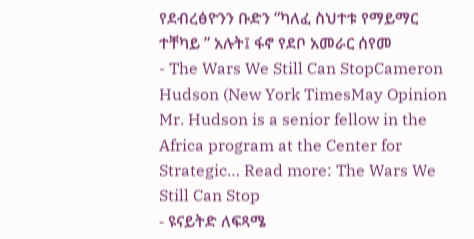የደብረፅዮንን ቡድን “ካለፈ ስህተቱ የማይማር ተቸካይ ” አሉት፤ ፋኖ የደቦ አመራር ሰየመ
- The Wars We Still Can StopCameron Hudson (New York TimesMay Opinion Mr. Hudson is a senior fellow in the Africa program at the Center for Strategic… Read more: The Wars We Still Can Stop
- ዩናይትድ ለፍጻሜ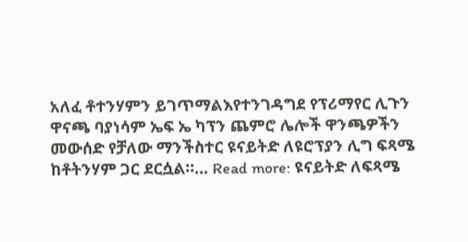አለፈ ቶተንሃምን ይገጥማልእየተንገዳግደ የፕሪማየር ሊጉን ዋናጫ ባያነሳም ኤፍ ኤ ካፕን ጨምሮ ሌሎች ዋንጫዎችን መውሰድ የቻለው ማንችስተር ዩናይትድ ለዩሮፕያን ሊግ ፍጻሜ ከቶትንሃም ጋር ደርሷል።… Read more: ዩናይትድ ለፍጻሜ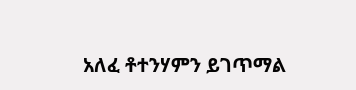አለፈ ቶተንሃምን ይገጥማል